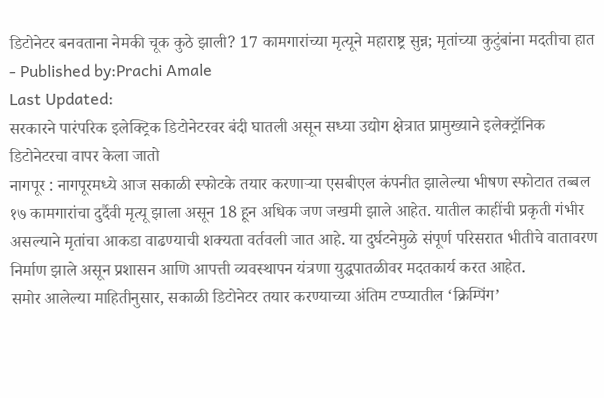डिटोनेटर बनवताना नेमकी चूक कुठे झाली? 17 कामगारांच्या मृत्यूने महाराष्ट्र सुन्न; मृतांच्या कुटुंबांना मदतीचा हात
- Published by:Prachi Amale
Last Updated:
सरकारने पारंपरिक इलेक्ट्रिक डिटोनेटरवर बंदी घातली असून सध्या उद्योग क्षेत्रात प्रामुख्याने इलेक्ट्रॉनिक डिटोनेटरचा वापर केला जातो
नागपूर : नागपूरमध्ये आज सकाळी स्फोटके तयार करणाऱ्या एसबीएल कंपनीत झालेल्या भीषण स्फोटात तब्बल १७ कामगारांचा दुर्दैवी मृत्यू झाला असून 18 हून अधिक जण जखमी झाले आहेत. यातील काहींची प्रकृती गंभीर असल्याने मृतांचा आकडा वाढण्याची शक्यता वर्तवली जात आहे. या दुर्घटनेमुळे संपूर्ण परिसरात भीतीचे वातावरण निर्माण झाले असून प्रशासन आणि आपत्ती व्यवस्थापन यंत्रणा युद्धपातळीवर मदतकार्य करत आहेत.
समोर आलेल्या माहितीनुसार, सकाळी डिटोनेटर तयार करण्याच्या अंतिम टप्प्यातील ‘क्रिम्पिंग’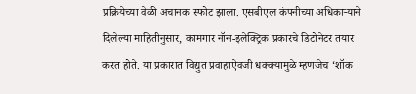प्रक्रियेच्या वेळी अचानक स्फोट झाला. एसबीएल कंपनीच्या अधिकाऱ्याने दिलेल्या माहितीनुसार, कामगार नॉन-इलेक्ट्रिक प्रकारचे डिटोनेटर तयार करत होते. या प्रकारात विद्युत प्रवाहाऐवजी धक्क्यामुळे म्हणजेच ‘शॉक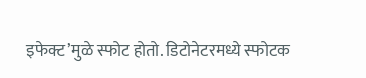इफेक्ट’मुळे स्फोट होतो. डिटोनेटरमध्ये स्फोटक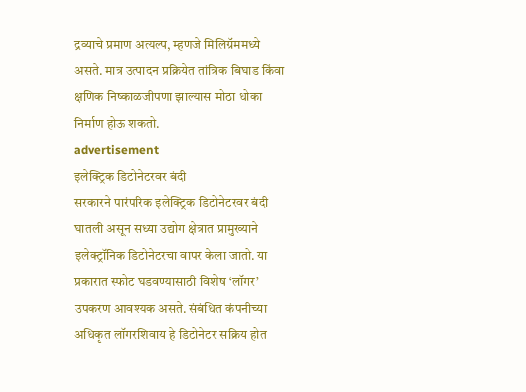द्रव्याचे प्रमाण अत्यल्प, म्हणजे मिलिग्रॅममध्ये असते. मात्र उत्पादन प्रक्रियेत तांत्रिक बिघाड किंवा क्षणिक निष्काळजीपणा झाल्यास मोठा धोका निर्माण होऊ शकतो.
advertisement
इलेक्ट्रिक डिटोनेटरवर बंदी
सरकारने पारंपरिक इलेक्ट्रिक डिटोनेटरवर बंदी घातली असून सध्या उद्योग क्षेत्रात प्रामुख्याने इलेक्ट्रॉनिक डिटोनेटरचा वापर केला जातो. या प्रकारात स्फोट घडवण्यासाठी विशेष ‘लॉगर’ उपकरण आवश्यक असते. संबंधित कंपनीच्या अधिकृत लॉगरशिवाय हे डिटोनेटर सक्रिय होत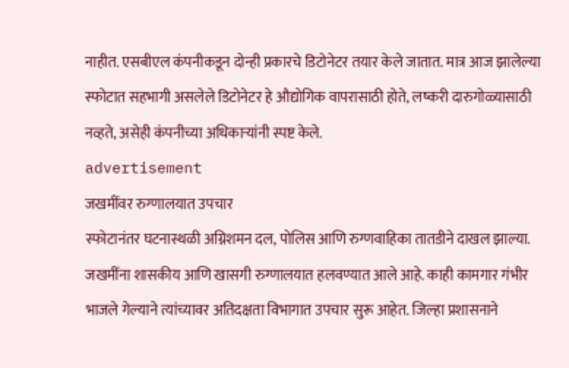नाहीत. एसबीएल कंपनीकडून दोन्ही प्रकारचे डिटोनेटर तयार केले जातात. मात्र आज झालेल्या स्फोटात सहभागी असलेले डिटोनेटर हे औद्योगिक वापरासाठी होते, लष्करी दारुगोळ्यासाठी नव्हते, असेही कंपनीच्या अधिकाऱ्यांनी स्पष्ट केले.
advertisement
जखमींवर रुग्णालयात उपचार
स्फोटानंतर घटनास्थळी अग्निशमन दल, पोलिस आणि रुग्णवाहिका तातडीने दाखल झाल्या. जखमींना शासकीय आणि खासगी रुग्णालयात हलवण्यात आले आहे. काही कामगार गंभीर भाजले गेल्याने त्यांच्यावर अतिदक्षता विभागात उपचार सुरू आहेत. जिल्हा प्रशासनाने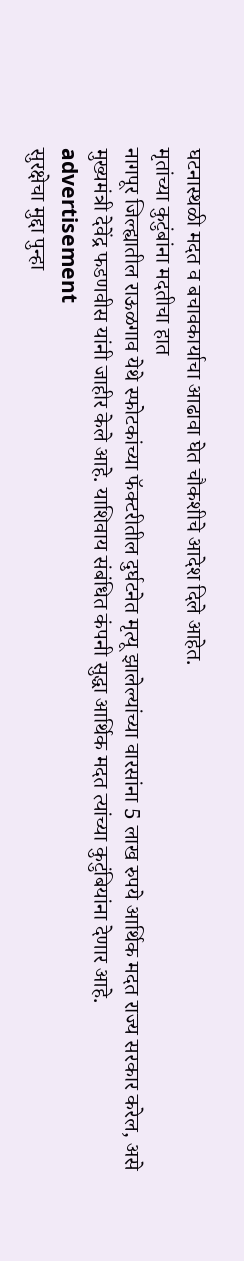घटनास्थळी मदत व बचावकार्याचा आढावा घेत चौकशीचे आदेश दिले आहेत.
मृतांच्या कुटुंबांना मदतीचा हात
नागपूर जिल्ह्यातील राऊळगाव येथे स्फोटकांच्या फॅक्टरीतील दुर्घटनेत मृत्यू झालेल्यांच्या वारसांना 5 लाख रुपये आर्थिक मदत राज्य सरकार करेल, असे मुख्यमंत्री देवेंद्र फडणवीस यांनी जाहीर केले आहे. याशिवाय संबंधित कंपनी सुद्धा आर्थिक मदत त्यांच्या कुटुंबियांना देणार आहे.
advertisement
सुरक्षेचा मुद्दा पुन्हा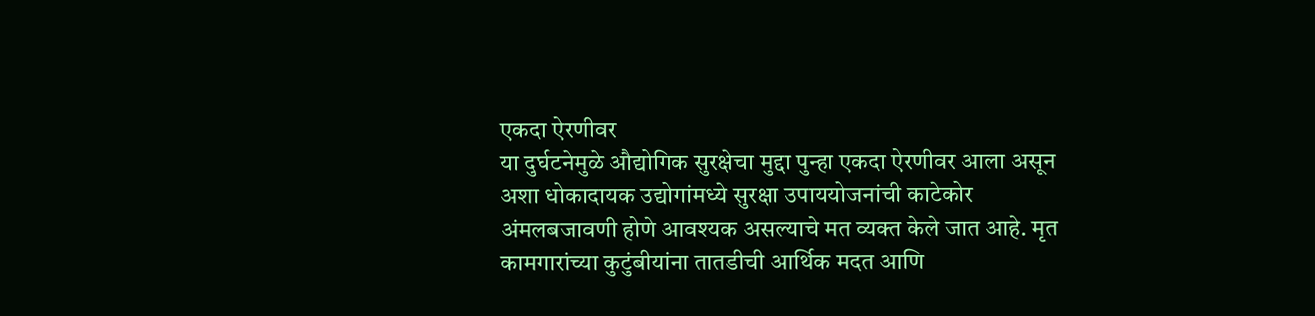एकदा ऐरणीवर
या दुर्घटनेमुळे औद्योगिक सुरक्षेचा मुद्दा पुन्हा एकदा ऐरणीवर आला असून अशा धोकादायक उद्योगांमध्ये सुरक्षा उपाययोजनांची काटेकोर अंमलबजावणी होणे आवश्यक असल्याचे मत व्यक्त केले जात आहे. मृत कामगारांच्या कुटुंबीयांना तातडीची आर्थिक मदत आणि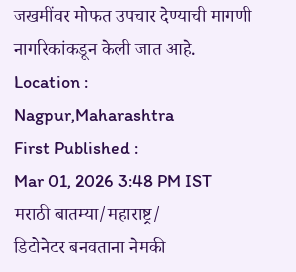जखमींवर मोफत उपचार देण्याची मागणी नागरिकांकडून केली जात आहे.
Location :
Nagpur,Maharashtra
First Published :
Mar 01, 2026 3:48 PM IST
मराठी बातम्या/महाराष्ट्र/
डिटोनेटर बनवताना नेमकी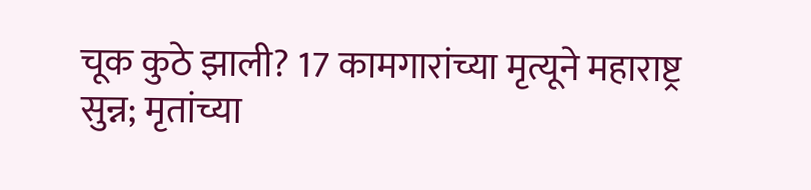चूक कुठे झाली? 17 कामगारांच्या मृत्यूने महाराष्ट्र सुन्न; मृतांच्या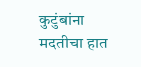कुटुंबांना मदतीचा हात